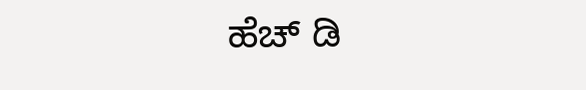ಹೆಚ್ ಡಿ‌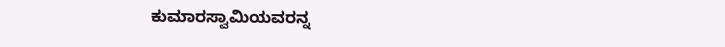ಕುಮಾರಸ್ವಾಮಿಯವರನ್ನ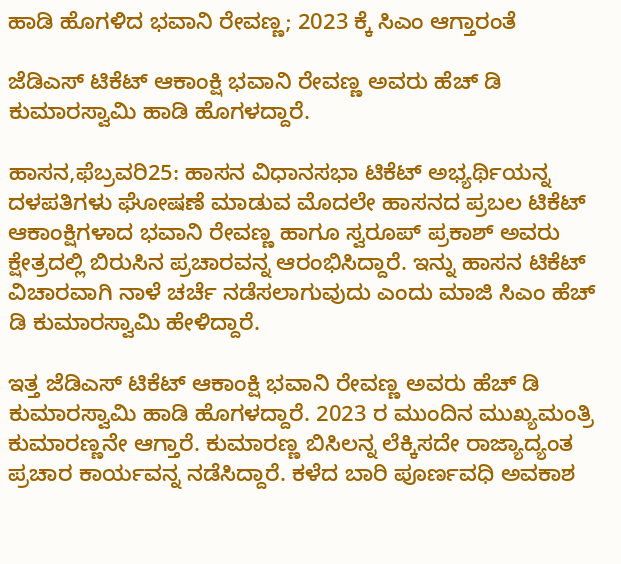ಹಾಡಿ ಹೊಗಳಿದ ಭವಾನಿ ರೇವಣ್ಣ; 2023 ಕ್ಕೆ ಸಿಎಂ ಆಗ್ತಾರಂತೆ

ಜೆಡಿಎಸ್ ಟಿಕೆಟ್ ಆಕಾಂಕ್ಷಿ ಭವಾನಿ ರೇವಣ್ಣ ಅವರು ಹೆಚ್ ಡಿ‌ ಕುಮಾರಸ್ವಾಮಿ ‌ಹಾಡಿ ಹೊಗಳದ್ದಾರೆ.

ಹಾಸನ,ಫೆಬ್ರವರಿ25: ಹಾಸನ ವಿಧಾನಸಭಾ ಟಿಕೆಟ್ ಅಭ್ಯರ್ಥಿಯನ್ನ ದಳಪತಿಗಳು ಘೋಷಣೆ ಮಾಡುವ ಮೊದಲೇ ಹಾಸನದ ಪ್ರಬಲ ಟಿಕೆಟ್ ಆಕಾಂಕ್ಷಿಗಳಾದ ಭವಾನಿ ರೇವಣ್ಣ ಹಾಗೂ ಸ್ವರೂಪ್ ಪ್ರಕಾಶ್ ಅವರು ಕ್ಷೇತ್ರದಲ್ಲಿ ಬಿರುಸಿನ ಪ್ರಚಾರವನ್ನ ಆರಂಭಿಸಿದ್ದಾರೆ. ಇನ್ನು ಹಾಸನ ಟಿಕೆಟ್ ವಿಚಾರವಾಗಿ ನಾಳೆ ಚರ್ಚೆ ನಡೆಸಲಾಗುವುದು ಎಂದು ಮಾಜಿ ಸಿಎಂ ಹೆಚ್ ಡಿ ಕುಮಾರಸ್ವಾಮಿ ಹೇಳಿದ್ದಾರೆ.

ಇತ್ತ ಜೆಡಿಎಸ್ ಟಿಕೆಟ್ ಆಕಾಂಕ್ಷಿ ಭವಾನಿ ರೇವಣ್ಣ ಅವರು ಹೆಚ್ ಡಿ‌ ಕುಮಾರಸ್ವಾಮಿ ‌ಹಾಡಿ ಹೊಗಳದ್ದಾರೆ. 2023 ರ ಮುಂದಿನ ಮುಖ್ಯಮಂತ್ರಿ ಕುಮಾರಣ್ಣನೇ ಆಗ್ತಾರೆ. ಕುಮಾರಣ್ಣ ಬಿಸಿಲನ್ನ ಲೆಕ್ಕಿಸದೇ ರಾಜ್ಯಾದ್ಯಂತ ಪ್ರಚಾರ ಕಾರ್ಯವನ್ನ ನಡೆಸಿದ್ದಾರೆ. ಕಳೆದ ಬಾರಿ ಪೂರ್ಣವಧಿ ಅವಕಾಶ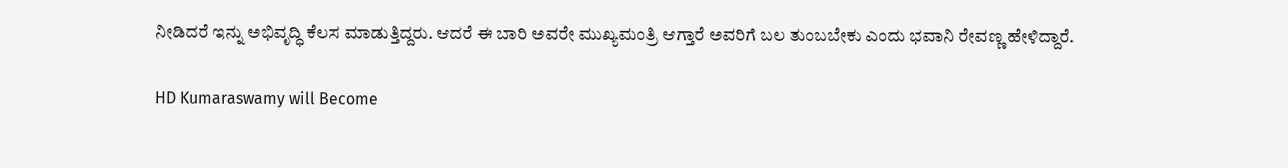ನೀಡಿದರೆ ಇನ್ನು ಅಭಿವೃದ್ಧಿ ಕೆಲಸ ಮಾಡುತ್ತಿದ್ದರು. ಆದರೆ ಈ ಬಾರಿ ಅವರೇ ಮುಖ್ಯಮಂತ್ರಿ ಆಗ್ತಾರೆ ಅವರಿಗೆ ಬಲ ತುಂಬಬೇಕು ಎಂದು ಭವಾನಿ ರೇವಣ್ಣ ಹೇಳಿದ್ದಾರೆ.

HD Kumaraswamy will Become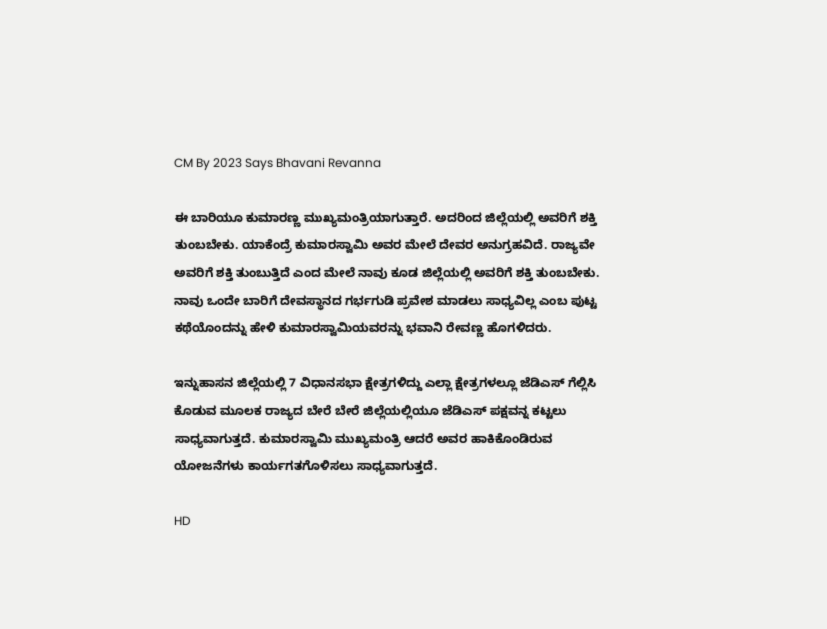CM By 2023 Says Bhavani Revanna

ಈ ಬಾರಿಯೂ ಕುಮಾರಣ್ಣ ಮುಖ್ಯಮಂತ್ರಿಯಾಗುತ್ತಾರೆ. ಅದರಿಂದ ಜಿಲ್ಲೆಯಲ್ಲಿ ಅವರಿಗೆ ಶಕ್ತಿ ತುಂಬಬೇಕು. ಯಾಕೆಂದ್ರೆ ಕುಮಾರಸ್ವಾಮಿ ಅವರ ಮೇಲೆ ದೇವರ ಅನುಗ್ರಹವಿದೆ. ರಾಜ್ಯವೇ ಅವರಿಗೆ ಶಕ್ತಿ ತುಂಬುತ್ತಿದೆ ಎಂದ ಮೇಲೆ ನಾವು ಕೂಡ ಜಿಲ್ಲೆಯಲ್ಲಿ ಅವರಿಗೆ ಶಕ್ತಿ ತುಂಬಬೇಕು. ನಾವು ಒಂದೇ ಬಾರಿಗೆ ದೇವಸ್ಥಾನದ ಗರ್ಭಗುಡಿ ಪ್ರವೇಶ ಮಾಡಲು ಸಾಧ್ಯವಿಲ್ಲ ಎಂಬ ಪುಟ್ಟ ಕಥೆಯೊಂದನ್ನು ಹೇಳಿ ಕುಮಾರಸ್ವಾಮಿಯವರನ್ನು ಭವಾನಿ ರೇವಣ್ಣ ಹೊಗಳಿದರು.

ಇನ್ನುಹಾಸನ ಜಿಲ್ಲೆಯಲ್ಲಿ 7 ವಿಧಾನಸಭಾ ಕ್ಷೇತ್ರಗಳಿದ್ದು ಎಲ್ಲಾ ಕ್ಷೇತ್ರಗಳಲ್ಲೂ ಜೆಡಿಎಸ್ ಗೆಲ್ಲಿಸಿ ಕೊಡುವ ಮೂಲಕ ರಾಜ್ಯದ ಬೇರೆ ಬೇರೆ ಜಿಲ್ಲೆಯಲ್ಲಿಯೂ ಜೆಡಿಎಸ್ ಪಕ್ಷವನ್ನ ಕಟ್ಟಲು ಸಾಧ್ಯವಾಗುತ್ತದೆ. ಕುಮಾರಸ್ವಾಮಿ ಮುಖ್ಯಮಂತ್ರಿ ಆದರೆ ಅವರ ಹಾಕಿಕೊಂಡಿರುವ ಯೋಜನೆಗಳು ಕಾರ್ಯಗತಗೊಳಿಸಲು ಸಾಧ್ಯವಾಗುತ್ತದೆ.

HD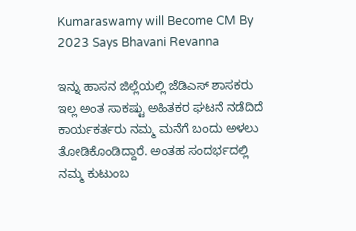Kumaraswamy will Become CM By 2023 Says Bhavani Revanna

ಇನ್ನು ಹಾಸನ ಜಿಲ್ಲೆಯಲ್ಲಿ ಜೆಡಿಎಸ್ ಶಾಸಕರು ಇಲ್ಲ ಅಂತ ಸಾಕಷ್ಟು ಅಹಿತಕರ ಘಟನೆ ನಡೆದಿದೆ ಕಾರ್ಯಕರ್ತರು ನಮ್ಮ ಮನೆಗೆ ಬಂದು ಅಳಲು ತೋಡಿಕೊಂಡಿದ್ದಾರೆ. ಅಂತಹ ಸಂದರ್ಭದಲ್ಲಿ ನಮ್ಮ ಕುಟುಂಬ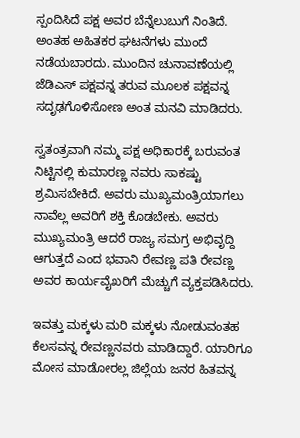ಸ್ಪಂದಿಸಿದೆ ಪಕ್ಷ ಅವರ ಬೆನ್ನೆಲುಬುಗೆ ನಿಂತಿದೆ. ಅಂತಹ ಅಹಿತಕರ ಘಟನೆಗಳು ಮುಂದೆ ನಡೆಯಬಾರದು. ಮುಂದಿನ ಚುನಾವಣೆಯಲ್ಲಿ ಜೆಡಿಎಸ್ ಪಕ್ಷವನ್ನ ತರುವ ಮೂಲಕ ಪಕ್ಷವನ್ನ ಸದೃಢಗೊಳಿಸೋಣ ಅಂತ ಮನವಿ ಮಾಡಿದರು.

ಸ್ವತಂತ್ರವಾಗಿ ನಮ್ಮ ಪಕ್ಷ ಅಧಿಕಾರಕ್ಕೆ ಬರುವಂತ ನಿಟ್ಟಿನಲ್ಲಿ ಕುಮಾರಣ್ಣ ನವರು ಸಾಕಷ್ಟು ಶ್ರಮಿಸಬೇಕಿದೆ. ಅವರು ಮುಖ್ಯಮಂತ್ರಿಯಾಗಲು ನಾವೆಲ್ಲ ಅವರಿಗೆ ಶಕ್ತಿ ಕೊಡಬೇಕು. ಅವರು ಮುಖ್ಯಮಂತ್ರಿ ಆದರೆ ರಾಜ್ಯ ಸಮಗ್ರ ಅಭಿವೃದ್ದಿ ಆಗುತ್ತದೆ ಎಂದ ಭವಾನಿ ರೇವಣ್ಣ ಪತಿ ರೇವಣ್ಣ ಅವರ ಕಾರ್ಯವೈಖರಿಗೆ ಮೆಚ್ಚುಗೆ ವ್ಯಕ್ತಪಡಿಸಿದರು.

ಇವತ್ತು ಮಕ್ಕಳು ಮರಿ ಮಕ್ಕಳು ನೋಡುವಂತಹ ಕೆಲಸವನ್ನ ರೇವಣ್ಣನವರು ಮಾಡಿದ್ದಾರೆ. ಯಾರಿಗೂ ಮೋಸ ಮಾಡೋರಲ್ಲ ಜಿಲ್ಲೆಯ ಜನರ ಹಿತವನ್ನ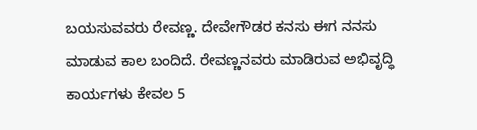ಬಯಸುವವರು ರೇವಣ್ಣ. ದೇವೇಗೌಡರ ಕನಸು ಈಗ ನನಸು ಮಾಡುವ ಕಾಲ ಬಂದಿದೆ. ರೇವಣ್ಣನವರು ಮಾಡಿರುವ ಅಭಿವೃದ್ಧಿ ಕಾರ್ಯಗಳು ಕೇವಲ 5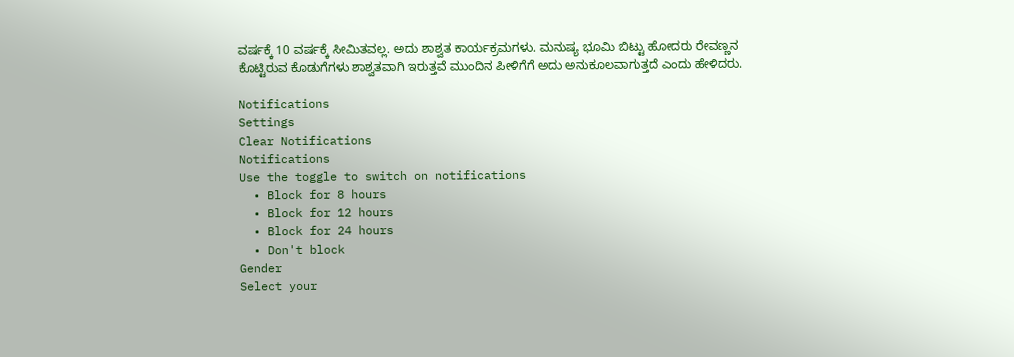ವರ್ಷಕ್ಕೆ 10 ವರ್ಷಕ್ಕೆ ಸೀಮಿತವಲ್ಲ. ಅದು ಶಾಶ್ವತ ಕಾರ್ಯಕ್ರಮಗಳು. ಮನುಷ್ಯ ಭೂಮಿ ಬಿಟ್ಟು ಹೋದರು ರೇವಣ್ಣನ ಕೊಟ್ಟಿರುವ ಕೊಡುಗೆಗಳು ಶಾಶ್ವತವಾಗಿ ಇರುತ್ತವೆ ಮುಂದಿನ ಪೀಳಿಗೆಗೆ ಅದು ಅನುಕೂಲವಾಗುತ್ತದೆ ಎಂದು ಹೇಳಿದರು.

Notifications
Settings
Clear Notifications
Notifications
Use the toggle to switch on notifications
  • Block for 8 hours
  • Block for 12 hours
  • Block for 24 hours
  • Don't block
Gender
Select your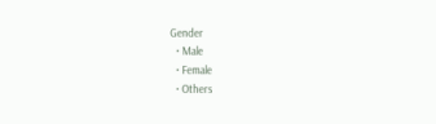Gender
  • Male
  • Female
  • Others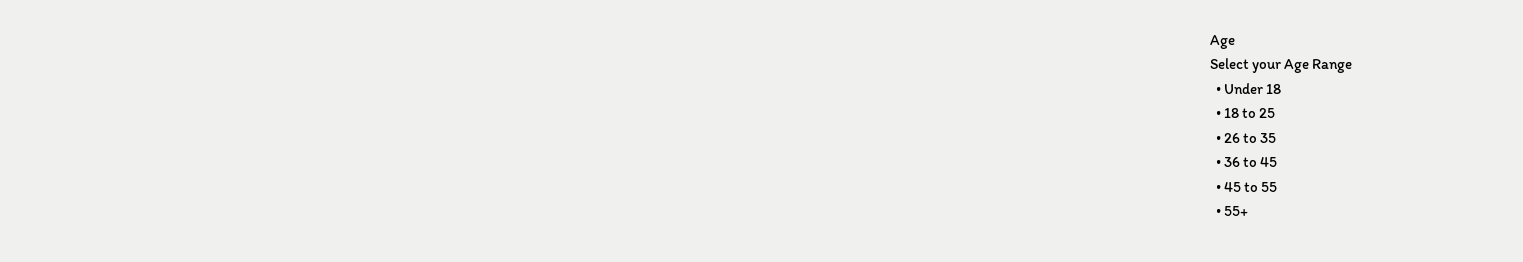Age
Select your Age Range
  • Under 18
  • 18 to 25
  • 26 to 35
  • 36 to 45
  • 45 to 55
  • 55+